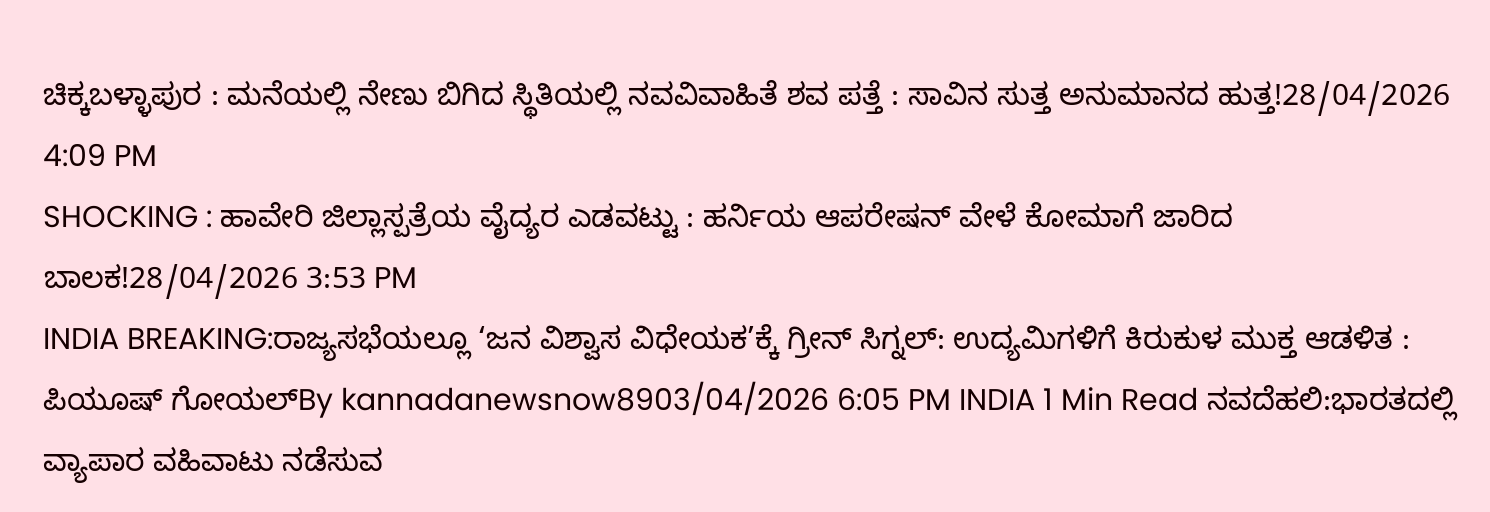ಚಿಕ್ಕಬಳ್ಳಾಪುರ : ಮನೆಯಲ್ಲಿ ನೇಣು ಬಿಗಿದ ಸ್ಥಿತಿಯಲ್ಲಿ ನವವಿವಾಹಿತೆ ಶವ ಪತ್ತೆ : ಸಾವಿನ ಸುತ್ತ ಅನುಮಾನದ ಹುತ್ತ!28/04/2026 4:09 PM
SHOCKING : ಹಾವೇರಿ ಜಿಲ್ಲಾಸ್ಪತ್ರೆಯ ವೈದ್ಯರ ಎಡವಟ್ಟು : ಹರ್ನಿಯ ಆಪರೇಷನ್ ವೇಳೆ ಕೋಮಾಗೆ ಜಾರಿದ ಬಾಲಕ!28/04/2026 3:53 PM
INDIA BREAKING:ರಾಜ್ಯಸಭೆಯಲ್ಲೂ ‘ಜನ ವಿಶ್ವಾಸ ವಿಧೇಯಕ’ಕ್ಕೆ ಗ್ರೀನ್ ಸಿಗ್ನಲ್: ಉದ್ಯಮಿಗಳಿಗೆ ಕಿರುಕುಳ ಮುಕ್ತ ಆಡಳಿತ : ಪಿಯೂಷ್ ಗೋಯಲ್By kannadanewsnow8903/04/2026 6:05 PM INDIA 1 Min Read ನವದೆಹಲಿ:ಭಾರತದಲ್ಲಿ ವ್ಯಾಪಾರ ವಹಿವಾಟು ನಡೆಸುವ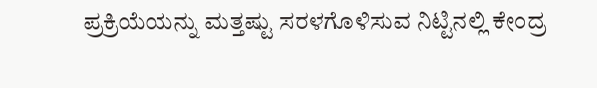ಪ್ರಕ್ರಿಯೆಯನ್ನು ಮತ್ತಷ್ಟು ಸರಳಗೊಳಿಸುವ ನಿಟ್ಟಿನಲ್ಲಿ ಕೇಂದ್ರ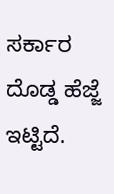ಸರ್ಕಾರ ದೊಡ್ಡ ಹೆಜ್ಜೆ ಇಟ್ಟಿದೆ.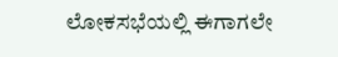ಲೋಕಸಭೆಯಲ್ಲಿ ಈಗಾಗಲೇ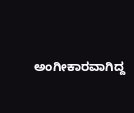ಅಂಗೀಕಾರವಾಗಿದ್ದ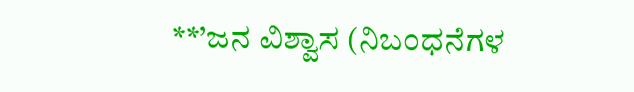**’ಜನ ವಿಶ್ವಾಸ (ನಿಬಂಧನೆಗಳ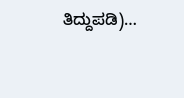ತಿದ್ದುಪಡಿ)…